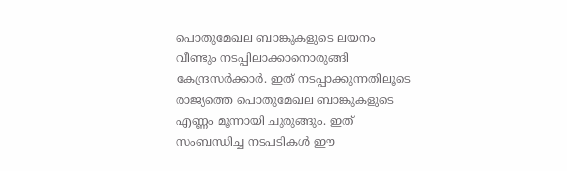പൊതുമേഖല ബാങ്കുകളുടെ ലയനം വീണ്ടും നടപ്പിലാക്കാനൊരുങ്ങി കേന്ദ്രസർക്കാർ. ഇത് നടപ്പാക്കുന്നതിലൂടെ രാജ്യത്തെ പൊതുമേഖല ബാങ്കുകളുടെ എണ്ണം മൂന്നായി ചുരുങ്ങും. ഇത് സംബന്ധിച്ച നടപടികള്‍ ഈ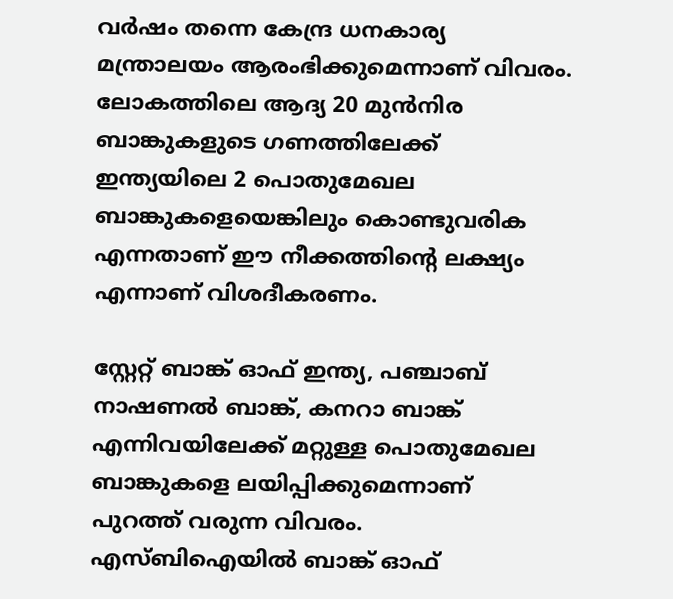വർഷം തന്നെ കേന്ദ്ര ധനകാര്യ മന്ത്രാലയം ആരംഭിക്കുമെന്നാണ് വിവരം. ലോകത്തിലെ ആദ്യ 20 മുൻനിര ബാങ്കുകളുടെ ഗണത്തിലേക്ക് ഇന്ത്യയിലെ 2 പൊതുമേഖല ബാങ്കുകളെയെങ്കിലും കൊണ്ടുവരിക എന്നതാണ് ഈ നീക്കത്തിന്റെ ലക്ഷ്യം എന്നാണ് വിശദീകരണം.

സ്റ്റേറ്റ് ബാങ്ക് ഓഫ് ഇന്ത്യ, പഞ്ചാബ് നാഷണല്‍ ബാങ്ക്, കനറാ ബാങ്ക് എന്നിവയിലേക്ക് മറ്റുള്ള പൊതുമേഖല ബാങ്കുകളെ ലയിപ്പിക്കുമെന്നാണ് പുറത്ത് വരുന്ന വിവരം. എസ്ബിഐയില്‍ ബാങ്ക് ഓഫ്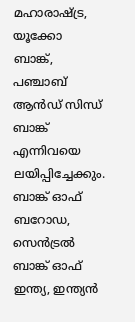മഹാരാഷ്ട്ര, യൂക്കോ ബാങ്ക്, പഞ്ചാബ് ആൻഡ് സിന്ധ് ബാങ്ക് എന്നിവയെ ലയിപ്പിച്ചേക്കും. ബാങ്ക് ഓഫ് ബറോഡ, സെൻട്രല്‍ ബാങ്ക് ഓഫ് ഇന്ത്യ, ഇന്ത്യൻ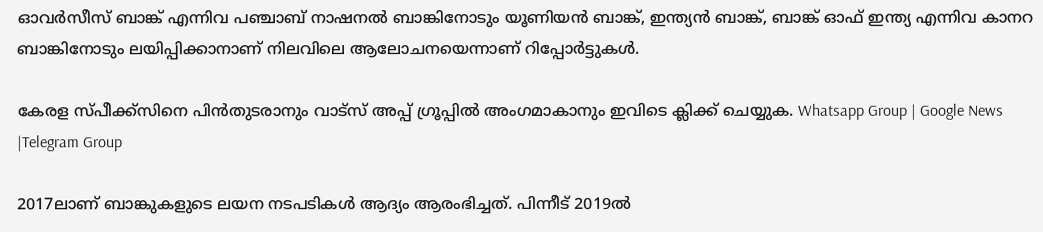ഓവർസീസ് ബാങ്ക് എന്നിവ പഞ്ചാബ് നാഷനല്‍ ബാങ്കിനോടും യൂണിയൻ ബാങ്ക്, ഇന്ത്യൻ ബാങ്ക്, ബാങ്ക് ഓഫ് ഇന്ത്യ എന്നിവ കാനറ ബാങ്കിനോടും ലയിപ്പിക്കാനാണ് നിലവിലെ ആലോചനയെന്നാണ് റിപ്പോർട്ടുകള്‍.

കേരള സ്പീക്ക്സിനെ പിൻതുടരാനും വാട്സ് അപ്പ് ഗ്രൂപ്പിൽ അംഗമാകാനും ഇവിടെ ക്ലിക്ക് ചെയ്യുക. Whatsapp Group | Google News |Telegram Group

2017ലാണ് ബാങ്കുകളുടെ ലയന നടപടികള്‍ ആദ്യം ആരംഭിച്ചത്. പിന്നീട് 2019ല്‍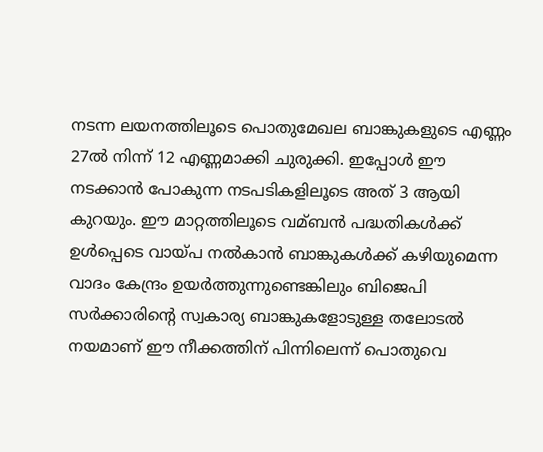നടന്ന ലയനത്തിലൂടെ പൊതുമേഖല ബാങ്കുകളുടെ എണ്ണം 27ല്‍ നിന്ന് 12 എണ്ണമാക്കി ചുരുക്കി. ഇപ്പോള്‍ ഈ നടക്കാൻ പോകുന്ന നടപടികളിലൂടെ അത് 3 ആയി കുറയും. ഈ മാറ്റത്തിലൂടെ വമ്ബൻ പദ്ധതികള്‍ക്ക് ഉള്‍പ്പെടെ വായ്പ നല്‍കാൻ ബാങ്കുകള്‍ക്ക് കഴിയുമെന്ന വാദം കേന്ദ്രം ഉയർത്തുന്നുണ്ടെങ്കിലും ബിജെപി സർക്കാരിന്റെ സ്വകാര്യ ബാങ്കുകളോടുള്ള തലോടല്‍ നയമാണ് ഈ നീക്കത്തിന് പിന്നിലെന്ന് പൊതുവെ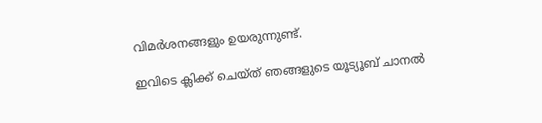വിമർശനങ്ങളും ഉയരുന്നുണ്ട്.

ഇവിടെ ക്ലിക്ക് ചെയ്ത് ഞങ്ങളുടെ യൂട്യൂബ് ചാനൽ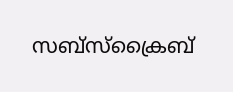സബ്സ്ക്രൈബ്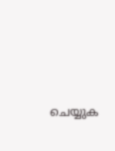ചെയ്യുക